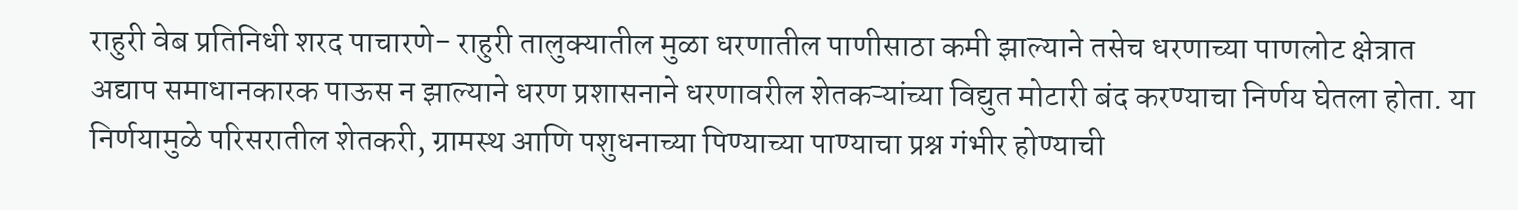राहुरी वेब प्रतिनिधी शरद पाचारणे- राहुरी तालुक्यातील मुळा धरणातील पाणीसाठा कमी झाल्याने तसेच धरणाच्या पाणलोट क्षेत्रात अद्याप समाधानकारक पाऊस न झाल्याने धरण प्रशासनाने धरणावरील शेतकऱ्यांच्या विद्युत मोटारी बंद करण्याचा निर्णय घेतला होता. या निर्णयामुळे परिसरातील शेतकरी, ग्रामस्थ आणि पशुधनाच्या पिण्याच्या पाण्याचा प्रश्न गंभीर होण्याची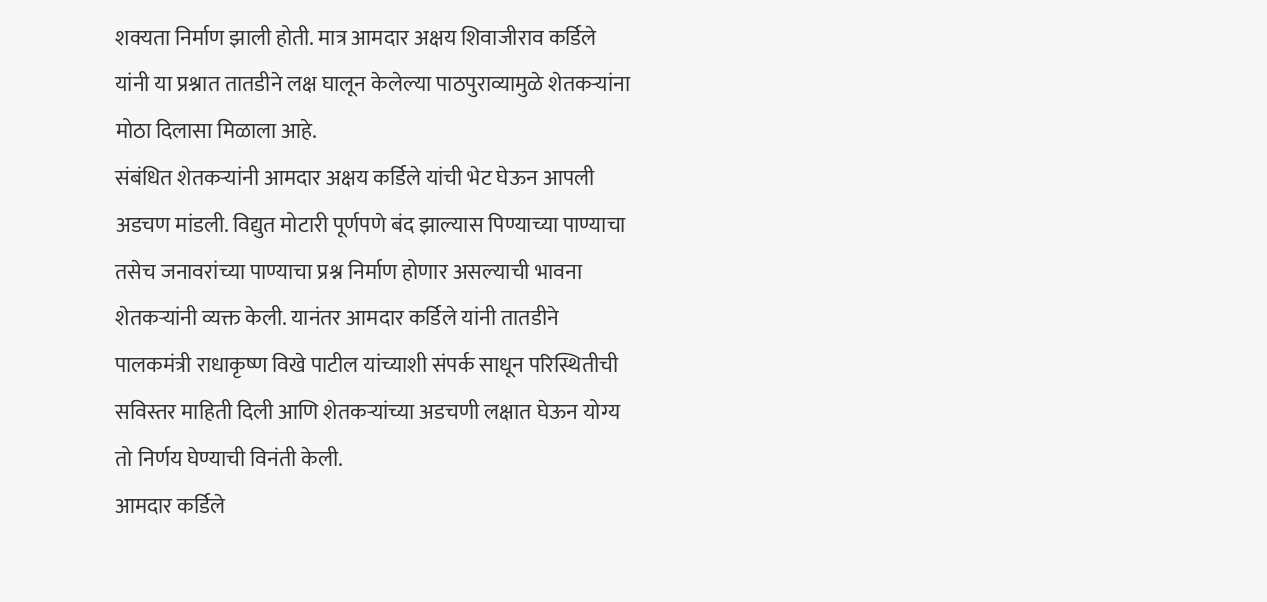शक्यता निर्माण झाली होती. मात्र आमदार अक्षय शिवाजीराव कर्डिले यांनी या प्रश्नात तातडीने लक्ष घालून केलेल्या पाठपुराव्यामुळे शेतकऱ्यांना मोठा दिलासा मिळाला आहे.
संबंधित शेतकऱ्यांनी आमदार अक्षय कर्डिले यांची भेट घेऊन आपली अडचण मांडली. विद्युत मोटारी पूर्णपणे बंद झाल्यास पिण्याच्या पाण्याचा तसेच जनावरांच्या पाण्याचा प्रश्न निर्माण होणार असल्याची भावना शेतकऱ्यांनी व्यक्त केली. यानंतर आमदार कर्डिले यांनी तातडीने पालकमंत्री राधाकृष्ण विखे पाटील यांच्याशी संपर्क साधून परिस्थितीची सविस्तर माहिती दिली आणि शेतकऱ्यांच्या अडचणी लक्षात घेऊन योग्य तो निर्णय घेण्याची विनंती केली.
आमदार कर्डिले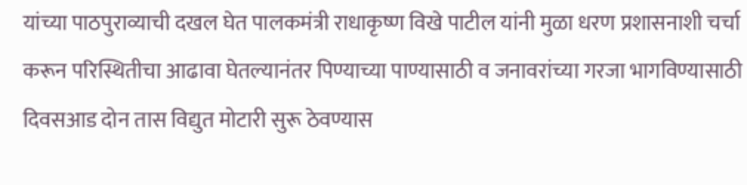यांच्या पाठपुराव्याची दखल घेत पालकमंत्री राधाकृष्ण विखे पाटील यांनी मुळा धरण प्रशासनाशी चर्चा करून परिस्थितीचा आढावा घेतल्यानंतर पिण्याच्या पाण्यासाठी व जनावरांच्या गरजा भागविण्यासाठी दिवसआड दोन तास विद्युत मोटारी सुरू ठेवण्यास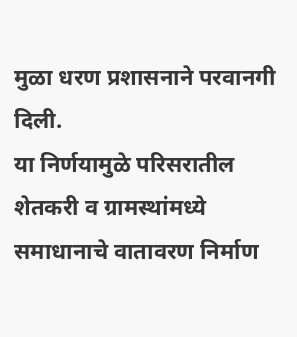मुळा धरण प्रशासनाने परवानगी दिली.
या निर्णयामुळे परिसरातील शेतकरी व ग्रामस्थांमध्ये समाधानाचे वातावरण निर्माण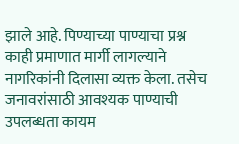झाले आहे. पिण्याच्या पाण्याचा प्रश्न काही प्रमाणात मार्गी लागल्याने नागरिकांनी दिलासा व्यक्त केला. तसेच जनावरांसाठी आवश्यक पाण्याची उपलब्धता कायम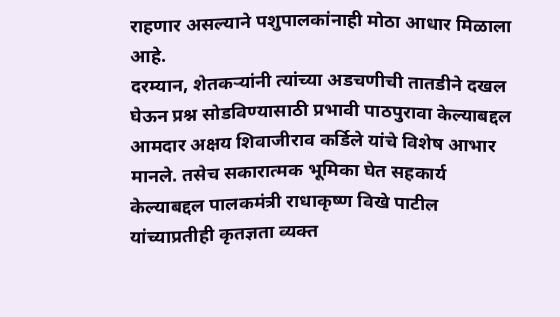राहणार असल्याने पशुपालकांनाही मोठा आधार मिळाला आहे.
दरम्यान, शेतकऱ्यांनी त्यांच्या अडचणीची तातडीने दखल घेऊन प्रश्न सोडविण्यासाठी प्रभावी पाठपुरावा केल्याबद्दल आमदार अक्षय शिवाजीराव कर्डिले यांचे विशेष आभार मानले. तसेच सकारात्मक भूमिका घेत सहकार्य केल्याबद्दल पालकमंत्री राधाकृष्ण विखे पाटील यांच्याप्रतीही कृतज्ञता व्यक्त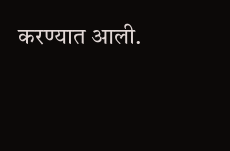करण्यात आली.